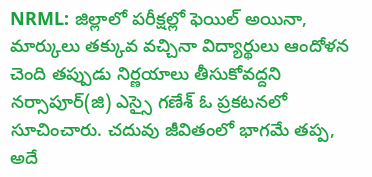NRML: జిల్లాలో పరీక్షల్లో ఫెయిల్ అయినా, మార్కులు తక్కువ వచ్చినా విద్యార్థులు ఆందోళన చెంది తప్పుడు నిర్ణయాలు తీసుకోవద్దని నర్సాపూర్(జి) ఎస్సై గణేశ్ ఓ ప్రకటనలో సూచించారు. చదువు జీవితంలో భాగమే తప్ప, అదే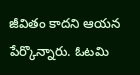జీవితం కాదని ఆయన పేర్కొన్నారు. ఓటమి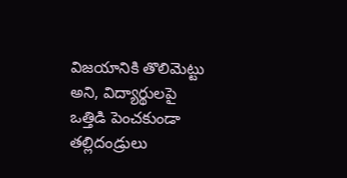విజయానికి తొలిమెట్టు అని, విద్యార్థులపై ఒత్తిడి పెంచకుండా తల్లిదండ్రులు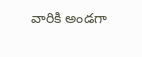వారికి అండగా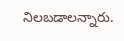నిలబడాలన్నారు.